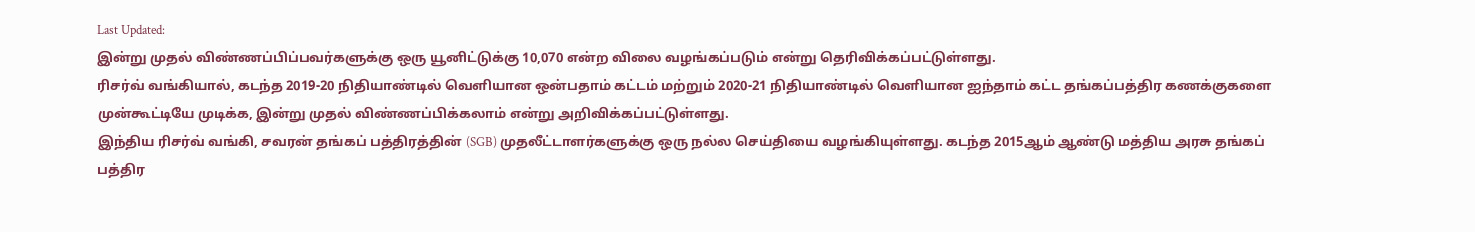Last Updated:
இன்று முதல் விண்ணப்பிப்பவர்களுக்கு ஒரு யூனிட்டுக்கு 10,070 என்ற விலை வழங்கப்படும் என்று தெரிவிக்கப்பட்டுள்ளது.
ரிசர்வ் வங்கியால், கடந்த 2019-20 நிதியாண்டில் வெளியான ஒன்பதாம் கட்டம் மற்றும் 2020-21 நிதியாண்டில் வெளியான ஐந்தாம் கட்ட தங்கப்பத்திர கணக்குகளை முன்கூட்டியே முடிக்க, இன்று முதல் விண்ணப்பிக்கலாம் என்று அறிவிக்கப்பட்டுள்ளது.
இந்திய ரிசர்வ் வங்கி, சவரன் தங்கப் பத்திரத்தின் (SGB) முதலீட்டாளர்களுக்கு ஒரு நல்ல செய்தியை வழங்கியுள்ளது. கடந்த 2015ஆம் ஆண்டு மத்திய அரசு தங்கப் பத்திர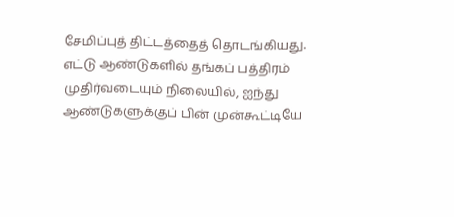சேமிப்புத் திட்டத்தைத் தொடங்கியது. எட்டு ஆண்டுகளில் தங்கப் பத்திரம் முதிர்வடையும் நிலையில், ஐந்து ஆண்டுகளுக்குப் பின் முன்கூட்டியே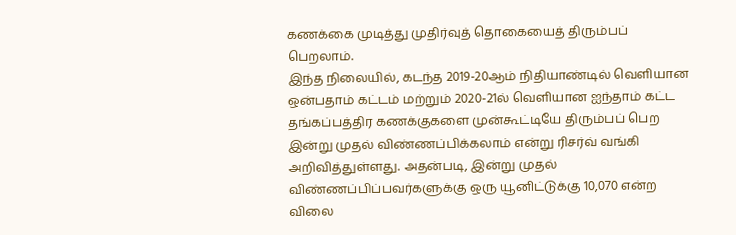கணக்கை முடித்து முதிர்வுத் தொகையைத் திரும்பப் பெறலாம்.
இந்த நிலையில், கடந்த 2019-20ஆம் நிதியாண்டில் வெளியான ஒன்பதாம் கட்டம் மற்றும் 2020-21ல் வெளியான ஐந்தாம் கட்ட தங்கப்பத்திர கணக்குகளை முன்கூட்டியே திரும்பப் பெற இன்று முதல் விண்ணப்பிக்கலாம் என்று ரிசர்வ் வங்கி அறிவித்துள்ளது. அதன்படி, இன்று முதல் விண்ணப்பிப்பவர்களுக்கு ஒரு யூனிட்டுக்கு 10,070 என்ற விலை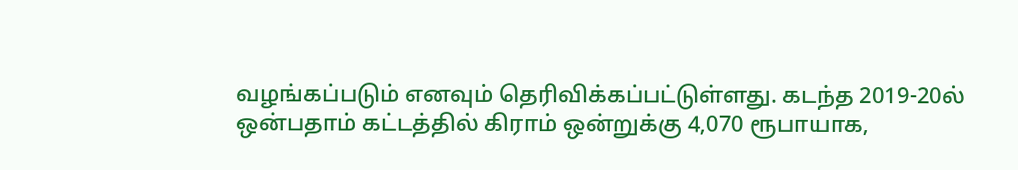வழங்கப்படும் எனவும் தெரிவிக்கப்பட்டுள்ளது. கடந்த 2019-20ல் ஒன்பதாம் கட்டத்தில் கிராம் ஒன்றுக்கு 4,070 ரூபாயாக,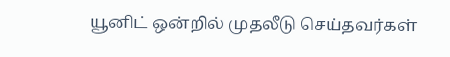யூனிட் ஒன்றில் முதலீடு செய்தவர்கள்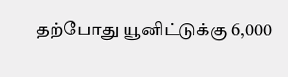தற்போது யூனிட்டுக்கு 6,000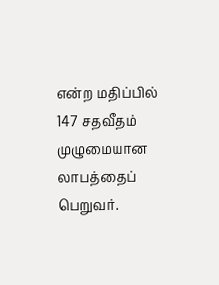என்ற மதிப்பில் 147 சதவீதம் முழுமையான லாபத்தைப் பெறுவர்.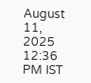August 11, 2025 12:36 PM IST